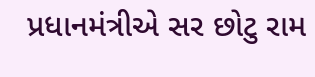પ્રધાનમંત્રીએ સર છોટુ રામ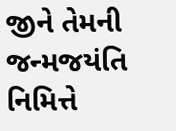જીને તેમની જન્મજયંતિ નિમિત્તે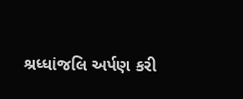શ્રધ્ધાંજલિ અર્પણ કરી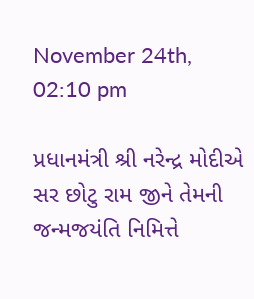November 24th, 02:10 pm

પ્રધાનમંત્રી શ્રી નરેન્દ્ર મોદીએ સર છોટુ રામ જીને તેમની જન્મજયંતિ નિમિત્તે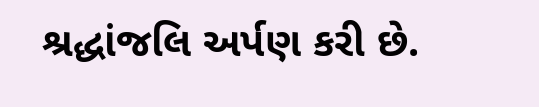શ્રદ્ધાંજલિ અર્પણ કરી છે.